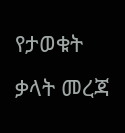የታወቁት ቃላት መረጃ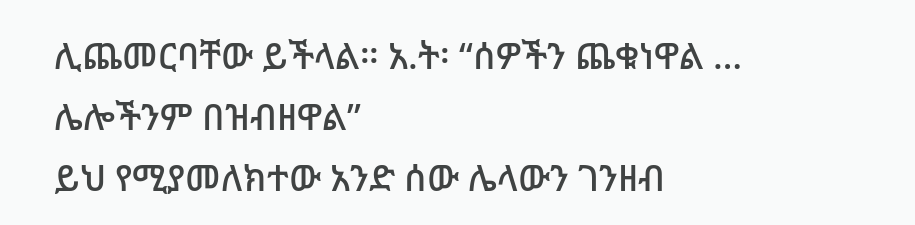ሊጨመርባቸው ይችላል። አ.ት፡ “ሰዎችን ጨቁነዋል … ሌሎችንም በዝብዘዋል”
ይህ የሚያመለክተው አንድ ሰው ሌላውን ገንዘብ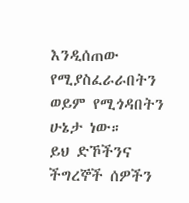እንዲሰጠው የሚያስፈራራበትን ወይም የሚጎዳበትን ሁኔታ ነው።
ይህ ድኾችንና ችግረኞች ሰዎችን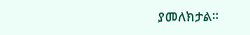ያመለክታል።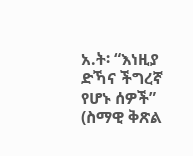አ.ት፡ “እነዚያ ድኻና ችግረኛ የሆኑ ሰዎች” (ስማዊ ቅጽል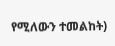የሚለውን ተመልከት)